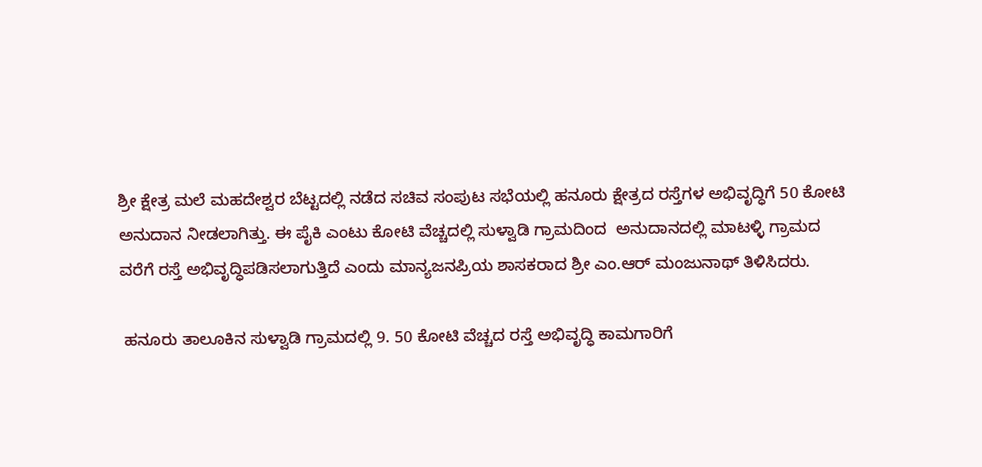ಶ್ರೀ ಕ್ಷೇತ್ರ ಮಲೆ ಮಹದೇಶ್ವರ ಬೆಟ್ಟದಲ್ಲಿ ನಡೆದ ಸಚಿವ ಸಂಪುಟ ಸಭೆಯಲ್ಲಿ ಹನೂರು ಕ್ಷೇತ್ರದ ರಸ್ತೆಗಳ ಅಭಿವೃದ್ಧಿಗೆ 50 ಕೋಟಿ ಅನುದಾನ ನೀಡಲಾಗಿತ್ತು. ಈ ಪೈಕಿ ಎಂಟು ಕೋಟಿ ವೆಚ್ಚದಲ್ಲಿ ಸುಳ್ವಾಡಿ ಗ್ರಾಮದಿಂದ  ಅನುದಾನದಲ್ಲಿ ಮಾಟಳ್ಳಿ ಗ್ರಾಮದ ವರೆಗೆ ರಸ್ತೆ ಅಭಿವೃದ್ಧಿಪಡಿಸಲಾಗುತ್ತಿದೆ ಎಂದು ಮಾನ್ಯಜನಪ್ರಿಯ ಶಾಸಕರಾದ ಶ್ರೀ ಎಂ.ಆರ್ ಮಂಜುನಾಥ್ ತಿಳಿಸಿದರು.

 ಹನೂರು ತಾಲೂಕಿನ ಸುಳ್ವಾಡಿ ಗ್ರಾಮದಲ್ಲಿ 9. 50 ಕೋಟಿ ವೆಚ್ಚದ ರಸ್ತೆ ಅಭಿವೃದ್ಧಿ ಕಾಮಗಾರಿಗೆ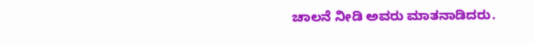ಚಾಲನೆ ನೀಡಿ ಅವರು ಮಾತನಾಡಿದರು.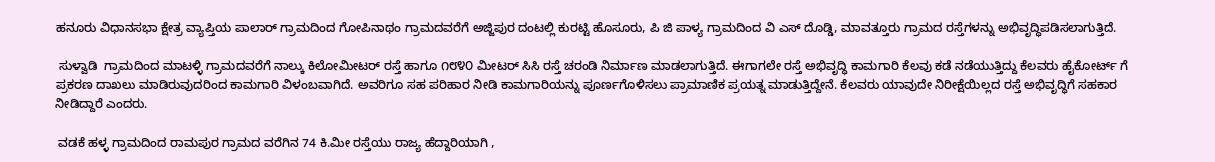ಹನೂರು ವಿಧಾನಸಭಾ ಕ್ಷೇತ್ರ ವ್ಯಾಪ್ತಿಯ ಪಾಲಾರ್ ಗ್ರಾಮದಿಂದ ಗೋಪಿನಾಥಂ ಗ್ರಾಮದವರೆಗೆ ಅಜ್ಜಿಪುರ ದಂಟಲ್ಲಿ ಕುರಟ್ಟಿ ಹೊಸೂರು, ಪಿ ಜಿ ಪಾಳ್ಯ ಗ್ರಾಮದಿಂದ ವಿ ಎಸ್ ದೊಡ್ಡಿ, ಮಾವತ್ತೂರು ಗ್ರಾಮದ ರಸ್ತೆಗಳನ್ನು ಅಭಿವೃದ್ಧಿಪಡಿಸಲಾಗುತ್ತಿದೆ.

 ಸುಳ್ವಾಡಿ  ಗ್ರಾಮದಿಂದ ಮಾಟಳ್ಳಿ ಗ್ರಾಮದವರೆಗೆ ನಾಲ್ಕು ಕಿಲೋಮೀಟರ್ ರಸ್ತೆ ಹಾಗೂ ೧೮೪೦ ಮೀಟರ್ ಸಿಸಿ ರಸ್ತೆ ಚರಂಡಿ ನಿರ್ಮಾಣ ಮಾಡಲಾಗುತ್ತಿದೆ. ಈಗಾಗಲೇ ರಸ್ತೆ ಅಭಿವೃದ್ಧಿ ಕಾಮಗಾರಿ ಕೆಲವು ಕಡೆ ನಡೆಯುತ್ತಿದ್ದು ಕೆಲವರು ಹೈಕೋರ್ಟ್ ಗೆ ಪ್ರಕರಣ ದಾಖಲು ಮಾಡಿರುವುದರಿಂದ ಕಾಮಗಾರಿ ವಿಳಂಬವಾಗಿದೆ. ಅವರಿಗೂ ಸಹ ಪರಿಹಾರ ನೀಡಿ ಕಾಮಗಾರಿಯನ್ನು ಪೂರ್ಣಗೊಳಿಸಲು ಪ್ರಾಮಾಣಿಕ ಪ್ರಯತ್ನ ಮಾಡುತ್ತಿದ್ದೇನೆ. ಕೆಲವರು ಯಾವುದೇ ನಿರೀಕ್ಷೆಯಿಲ್ಲದ ರಸ್ತೆ ಅಭಿವೃದ್ಧಿಗೆ ಸಹಕಾರ ನೀಡಿದ್ದಾರೆ ಎಂದರು.

 ವಡಕೆ ಹಳ್ಳ ಗ್ರಾಮದಿಂದ ರಾಮಪುರ ಗ್ರಾಮದ ವರೆಗಿನ 74 ಕಿ.ಮೀ ರಸ್ತೆಯು ರಾಜ್ಯ ಹೆದ್ದಾರಿಯಾಗಿ ,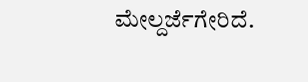ಮೇಲ್ದರ್ಜೆಗೇರಿದೆ.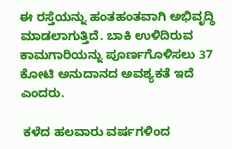ಈ ರಸ್ತೆಯನ್ನು ಹಂತಹಂತವಾಗಿ ಅಭಿವೃದ್ಧಿ ಮಾಡಲಾಗುತ್ತಿದೆ. ಬಾಕಿ ಉಳಿದಿರುವ ಕಾಮಗಾರಿಯನ್ನು ಪೂರ್ಣಗೊಳಿಸಲು 37 ಕೋಟಿ ಅನುದಾನದ ಅವಶ್ಯಕತೆ ಇದೆ ಎಂದರು.

 ಕಳೆದ ಹಲವಾರು ವರ್ಷಗಳಿಂದ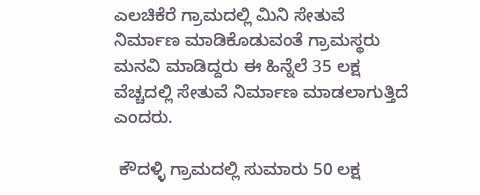ಎಲಚಿಕೆರೆ ಗ್ರಾಮದಲ್ಲಿ ಮಿನಿ ಸೇತುವೆ ನಿರ್ಮಾಣ ಮಾಡಿಕೊಡುವಂತೆ ಗ್ರಾಮಸ್ಥರು ಮನವಿ ಮಾಡಿದ್ದರು ಈ ಹಿನ್ನೆಲೆ 35 ಲಕ್ಷ ವೆಚ್ಚದಲ್ಲಿ ಸೇತುವೆ ನಿರ್ಮಾಣ ಮಾಡಲಾಗುತ್ತಿದೆ ಎಂದರು.

 ಕೌದಳ್ಳಿ ಗ್ರಾಮದಲ್ಲಿ ಸುಮಾರು 50 ಲಕ್ಷ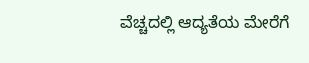ವೆಚ್ಚದಲ್ಲಿ ಆದ್ಯತೆಯ ಮೇರೆಗೆ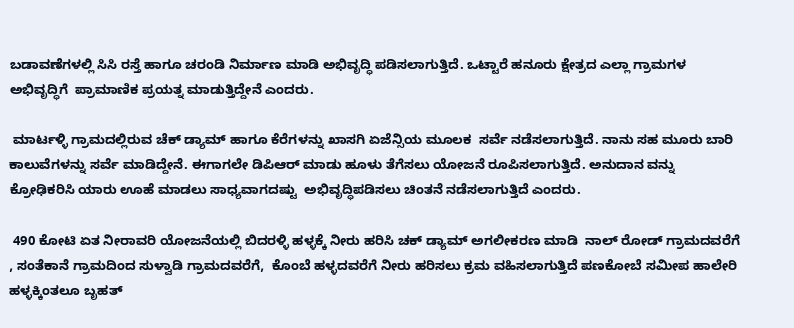ಬಡಾವಣೆಗಳಲ್ಲಿ ಸಿಸಿ ರಸ್ತೆ ಹಾಗೂ ಚರಂಡಿ ನಿರ್ಮಾಣ ಮಾಡಿ ಅಭಿವೃದ್ಧಿ ಪಡಿಸಲಾಗುತ್ತಿದೆ. ಒಟ್ಟಾರೆ ಹನೂರು ಕ್ಷೇತ್ರದ ಎಲ್ಲಾ ಗ್ರಾಮಗಳ ಅಭಿವೃದ್ಧಿಗೆ  ಪ್ರಾಮಾಣಿಕ ಪ್ರಯತ್ನ ಮಾಡುತ್ತಿದ್ದೇನೆ ಎಂದರು.

 ಮಾರ್ಟಳ್ಳಿ ಗ್ರಾಮದಲ್ಲಿರುವ ಚೆಕ್ ಡ್ಯಾಮ್ ಹಾಗೂ ಕೆರೆಗಳನ್ನು ಖಾಸಗಿ ಏಜೆನ್ಸಿಯ ಮೂಲಕ  ಸರ್ವೆ ನಡೆಸಲಾಗುತ್ತಿದೆ. ನಾನು ಸಹ ಮೂರು ಬಾರಿ ಕಾಲುವೆಗಳನ್ನು ಸರ್ವೆ ಮಾಡಿದ್ದೇನೆ. ಈಗಾಗಲೇ ಡಿಪಿಆರ್ ಮಾಡು ಹೂಳು ತೆಗೆಸಲು ಯೋಜನೆ ರೂಪಿಸಲಾಗುತ್ತಿದೆ. ಅನುದಾನ ವನ್ನು ಕ್ರೋಢಿಕರಿಸಿ ಯಾರು ಊಹೆ ಮಾಡಲು ಸಾಧ್ಯವಾಗದಷ್ಟು  ಅಭಿವೃದ್ಧಿಪಡಿಸಲು ಚಿಂತನೆ ನಡೆಸಲಾಗುತ್ತಿದೆ ಎಂದರು.

 490 ಕೋಟಿ ಏತ ನೀರಾವರಿ ಯೋಜನೆಯಲ್ಲಿ ಬಿದರಳ್ಳಿ ಹಳ್ಳಕ್ಕೆ ನೀರು ಹರಿಸಿ ಚಕ್ ಡ್ಯಾಮ್ ಅಗಲೀಕರಣ ಮಾಡಿ  ನಾಲ್ ರೋಡ್ ಗ್ರಾಮದವರೆಗೆ , ಸಂತೆಕಾನೆ ಗ್ರಾಮದಿಂದ ಸುಳ್ವಾಡಿ ಗ್ರಾಮದವರೆಗೆ,  ಕೊಂಬೆ ಹಳ್ಳದವರೆಗೆ ನೀರು ಹರಿಸಲು ಕ್ರಮ ವಹಿಸಲಾಗುತ್ತಿದೆ ಪಣಕೋಬೆ ಸಮೀಪ ಹಾಲೇರಿ ಹಳ್ಳಕ್ಕಿಂತಲೂ ಬೃಹತ್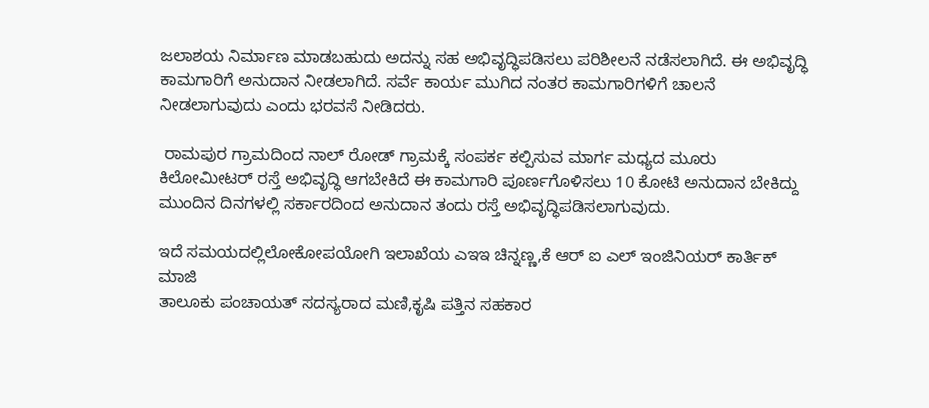ಜಲಾಶಯ ನಿರ್ಮಾಣ ಮಾಡಬಹುದು ಅದನ್ನು ಸಹ ಅಭಿವೃದ್ಧಿಪಡಿಸಲು ಪರಿಶೀಲನೆ ನಡೆಸಲಾಗಿದೆ. ಈ ಅಭಿವೃದ್ಧಿ ಕಾಮಗಾರಿಗೆ ಅನುದಾನ ನೀಡಲಾಗಿದೆ. ಸರ್ವೆ ಕಾರ್ಯ ಮುಗಿದ ನಂತರ ಕಾಮಗಾರಿಗಳಿಗೆ ಚಾಲನೆ ನೀಡಲಾಗುವುದು ಎಂದು ಭರವಸೆ ನೀಡಿದರು.

 ರಾಮಪುರ ಗ್ರಾಮದಿಂದ ನಾಲ್ ರೋಡ್ ಗ್ರಾಮಕ್ಕೆ ಸಂಪರ್ಕ ಕಲ್ಪಿಸುವ ಮಾರ್ಗ ಮಧ್ಯದ ಮೂರು ಕಿಲೋಮೀಟರ್ ರಸ್ತೆ ಅಭಿವೃದ್ಧಿ ಆಗಬೇಕಿದೆ ಈ ಕಾಮಗಾರಿ ಪೂರ್ಣಗೊಳಿಸಲು 10 ಕೋಟಿ ಅನುದಾನ ಬೇಕಿದ್ದು ಮುಂದಿನ ದಿನಗಳಲ್ಲಿ ಸರ್ಕಾರದಿಂದ ಅನುದಾನ ತಂದು ರಸ್ತೆ ಅಭಿವೃದ್ಧಿಪಡಿಸಲಾಗುವುದು.

ಇದೆ ಸಮಯದಲ್ಲಿಲೋಕೋಪಯೋಗಿ ಇಲಾಖೆಯ ಎಇಇ ಚಿನ್ನಣ್ಣ,ಕೆ ಆರ್ ಐ ಎಲ್ ಇಂಜಿನಿಯರ್ ಕಾರ್ತಿಕ್ ಮಾಜಿ
ತಾಲೂಕು ಪಂಚಾಯತ್ ಸದಸ್ಯರಾದ ಮಣಿ,ಕೃಷಿ ಪತ್ತಿನ ಸಹಕಾರ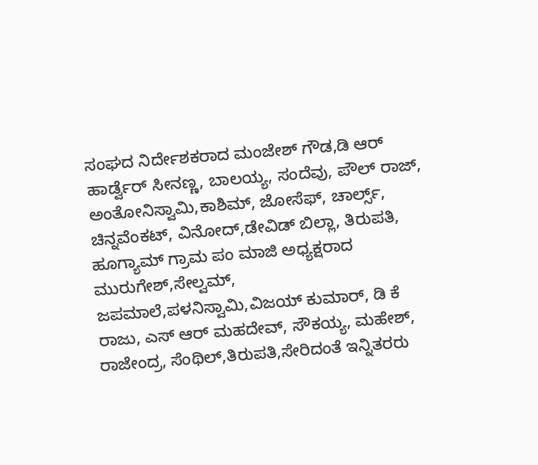ಸಂಘದ ನಿರ್ದೇಶಕರಾದ ಮಂಜೇಶ್ ಗೌಡ,ಡಿ ಆರ್ ಹಾರ್ಡ್ವೆರ್ ಸೀನಣ್ಣ, ಬಾಲಯ್ಯ, ಸಂದೆವು, ಪೌಲ್ ರಾಜ್, ಅಂತೋನಿಸ್ವಾಮಿ,ಕಾಶಿಮ್, ಜೋಸೆಫ್, ಚಾರ್ಲ್ಸ್, ಚಿನ್ನವೆಂಕಟ್, ವಿನೋದ್,ಡೇವಿಡ್ ಬಿಲ್ಲಾ, ತಿರುಪತಿ, ಹೂಗ್ಯಾಮ್ ಗ್ರಾಮ ಪಂ ಮಾಜಿ ಅಧ್ಯಕ್ಷರಾದ ಮುರುಗೇಶ್,ಸೇಲ್ವಮ್, ಜಪಮಾಲೆ,ಪಳನಿಸ್ವಾಮಿ,ವಿಜಯ್ ಕುಮಾರ್, ಡಿ ಕೆ ರಾಜು, ಎಸ್ ಆರ್ ಮಹದೇವ್, ಸೌಕಯ್ಯ, ಮಹೇಶ್, ರಾಜೇಂದ್ರ, ಸೆಂಥಿಲ್,ತಿರುಪತಿ,ಸೇರಿದಂತೆ ಇನ್ನಿತರರು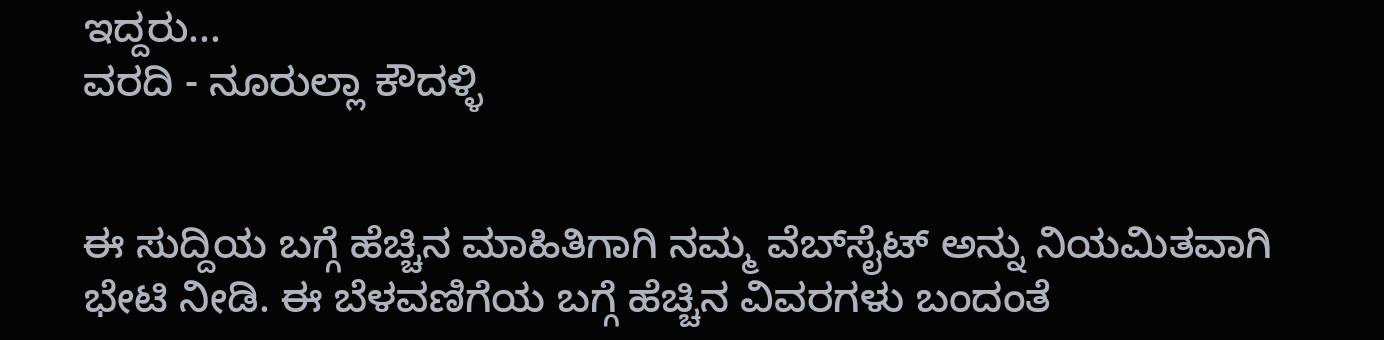ಇದ್ದರು...
ವರದಿ - ನೂರುಲ್ಲಾ ಕೌದಳ್ಳಿ


ಈ ಸುದ್ದಿಯ ಬಗ್ಗೆ ಹೆಚ್ಚಿನ ಮಾಹಿತಿಗಾಗಿ ನಮ್ಮ ವೆಬ್‌ಸೈಟ್ ಅನ್ನು ನಿಯಮಿತವಾಗಿ ಭೇಟಿ ನೀಡಿ. ಈ ಬೆಳವಣಿಗೆಯ ಬಗ್ಗೆ ಹೆಚ್ಚಿನ ವಿವರಗಳು ಬಂದಂತೆ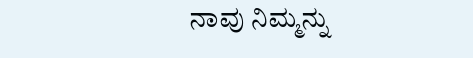ನಾವು ನಿಮ್ಮನ್ನು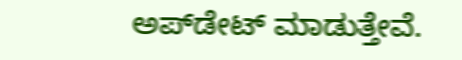ಅಪ್‌ಡೇಟ್ ಮಾಡುತ್ತೇವೆ.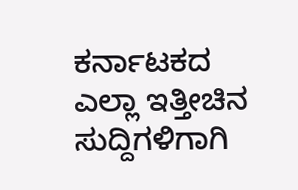ಕರ್ನಾಟಕದ ಎಲ್ಲಾ ಇತ್ತೀಚಿನ ಸುದ್ದಿಗಳಿಗಾಗಿ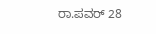ರಾ.ಪವರ್ 28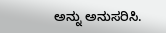ಅನ್ನು ಅನುಸರಿಸಿ.